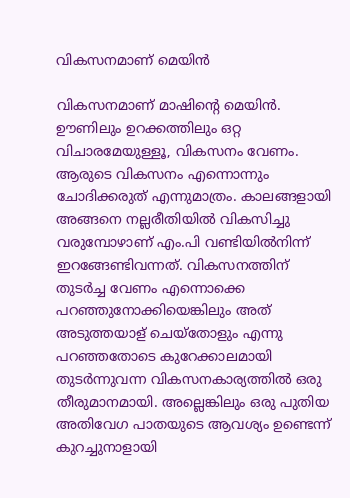വികസനമാണ് മെയിൻ

വികസനമാണ് മാഷിന്‍റെ മെയിൻ. ഊണിലും ഉറക്കത്തിലും ഒറ്റ വിചാരമേയുള്ളൂ, വികസനം വേണം. ആരുടെ വികസനം എന്നൊന്നും ചോദിക്കരുത് എന്നുമാത്രം. കാലങ്ങളായി അങ്ങനെ നല്ലരീതിയിൽ വികസിച്ചു വരുമ്പോഴാണ് എം.പി വണ്ടിയിൽനിന്ന് ഇറങ്ങേണ്ടിവന്നത്. വികസനത്തിന് തുടർച്ച വേണം എന്നൊക്കെ പറഞ്ഞുനോക്കിയെങ്കിലും അത് അടുത്തയാള് ചെയ്തോളും എന്നു പറഞ്ഞതോടെ കുറേക്കാലമായി തുടർന്നുവന്ന വികസനകാര്യത്തിൽ ഒരു തീരുമാനമായി. അല്ലെങ്കിലും ഒരു പുതിയ അതിവേഗ പാതയുടെ ആവശ്യം ഉണ്ടെന്ന് കുറച്ചുനാളായി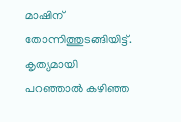മാഷിന് തോന്നിത്തുടങ്ങിയിട്ട്. കൃത്യമായി പറഞ്ഞാൽ കഴിഞ്ഞ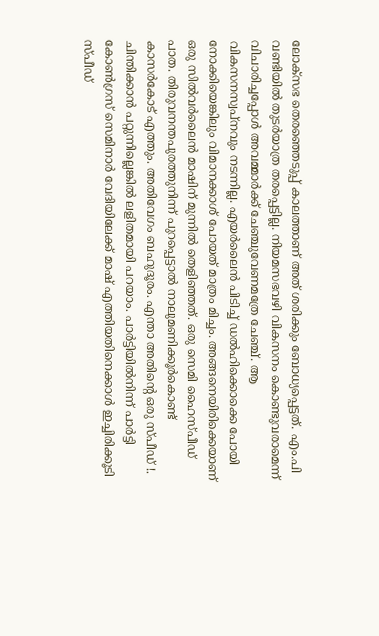ലോക്സഭ തെരഞ്ഞെടുപ്പ് കാലത്താണ് അത് ശരിക്കും ബോധ്യപ്പെട്ടത്. എം.പി വണ്ടിയിൽ തുടർയാത്ര തരപ്പെട്ടില്ല. നിയമസഭവഴി വികസനം കൊണ്ടുവരാമെന്ന് വിചാരിച്ചപ്പോൾ അവമ്മാർക്ക് ചേഞ്ചുവേണമത്രേ ചേഞ്ച്. ആ വികസനസ്വപ്നവും നടന്നില്ല. എയർലൈൻ പിടിച്ച് ഡൽഹിക്കൊക്കെ പോയി നോക്കിയെങ്കിലും വിമാനക്കാശ് പോയത് മാത്രം മിച്ചം. അങ്ങനെയിരിക്കെയാണ് ഒരു സിൽവർലൈൻ മാഷിന് മുന്നിൽ തെളിഞ്ഞത്. ഒരു സെമി ഹൈസ്പീഡ് പാത. തിരുവനന്തപുരത്തുനിന്ന് പുറപ്പെട്ടാൽ നാലുമണിക്കൂർകൊണ്ട് കാസർകോട് എത്തും. അതിവേഗം ബഹുദൂരം. എന്താ അതിന്‍റെ ഒരു സ്പീഡ് !. ചിന്തിക്കാൻ പറ്റുന്നില്ലെങ്കിൽ ലളിതമായി പറയാം. പാർട്ടിയിൽനിന്ന് പാർട്ടി കോൺഗ്രസ് സെമിനാർ വേദിയിലേക്ക് മാഷ് എത്തിയതിനെക്കാൾ ഇച്ചിരിക്കൂടി സ്പീഡ്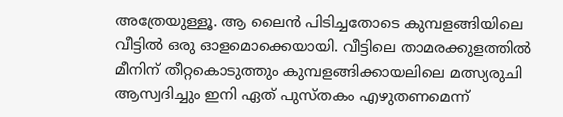അത്രേയുള്ളൂ. ആ ലൈൻ പിടിച്ചതോടെ കുമ്പളങ്ങിയിലെ വീട്ടിൽ ഒരു ഓളമൊക്കെയായി. വീട്ടിലെ താമരക്കുളത്തിൽ മീനിന് തീറ്റകൊടുത്തും കുമ്പളങ്ങിക്കായലിലെ മത്സ്യരുചി ആസ്വദിച്ചും ഇനി ഏത് പുസ്തകം എഴുതണമെന്ന്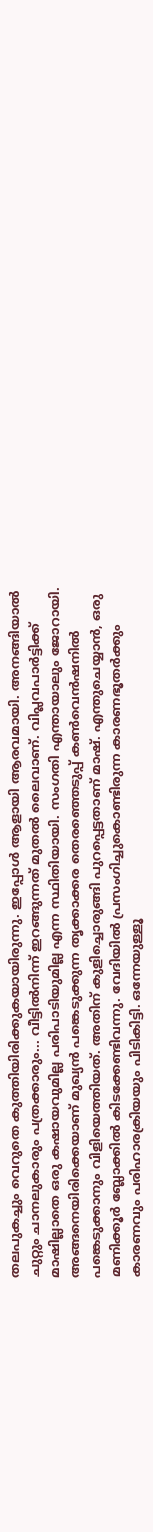തലപുകച്ചും വെറുതെ കുത്തിയിരിക്കുകയായിരുന്നു. ഇപ്പോൾ ആളായി ആരവമായി. അനങ്ങിയാൽ ചുറ്റും ചാനലുകാരും പത്രക്കാരും... വീട്ടിൽനിന്ന് ഇറങ്ങുന്നത് മുതൽ ലൈവാണ്. വിപ്ലവപാർട്ടിക്ക് മാഷില്ലാതെ ഒരു കഷായവുമില്ല പരിപാടിയുമില്ല എന്ന സ്ഥിതിയായി. സംഗതി എന്തായാലും ജോറായി. അങ്ങനെയിരിക്കെയാണ് മുഖ്യൻ പങ്കെടുക്കുന്ന തൃക്കാക്കര തെരഞ്ഞെടുപ്പ് കൺവെൻഷനിൽ പങ്കെടുക്കാനും വിളിയെത്തിയത്. അതിന് കുളിച്ചൊരുങ്ങി പുറപ്പെട്ടതാണ് മാഷ്. എന്തുചെയ്യാൻ, ഒരു മണിക്കൂർ ബ്ലോക്കിൽ കിടക്കേണ്ടിവന്നു. വേദിയിൽ പ്രസംഗിച്ചുകൊണ്ടിരുന്ന കാരണഭൂതർക്കും കാരണവും പരിഹാരക്രിയയും പിടികിട്ടി. ഒന്നേയുള്ളൂ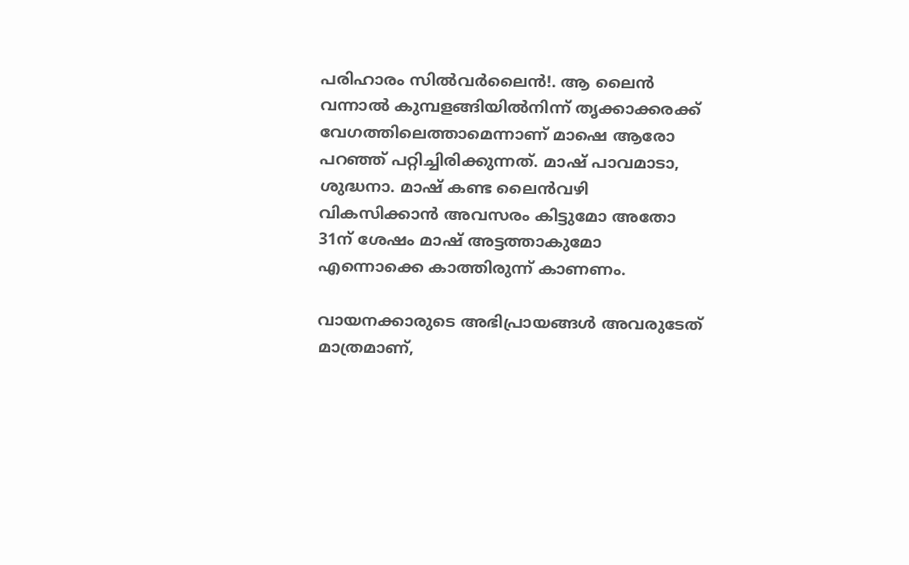പരിഹാരം സിൽവർലൈൻ!. ആ ലൈൻ വന്നാൽ കുമ്പളങ്ങിയിൽനിന്ന് തൃക്കാക്കരക്ക് വേഗത്തിലെത്താമെന്നാണ് മാഷെ ആരോ പറഞ്ഞ് പറ്റിച്ചിരിക്കുന്നത്. മാഷ് പാവമാടാ, ശുദ്ധനാ. മാഷ് കണ്ട ലൈൻവഴി വികസിക്കാൻ അവസരം കിട്ടുമോ അതോ 31ന് ശേഷം മാഷ് അട്ടത്താകുമോ എന്നൊക്കെ കാത്തിരുന്ന് കാണണം.

വായനക്കാരുടെ അഭിപ്രായങ്ങള്‍ അവരുടേത് മാത്രമാണ്,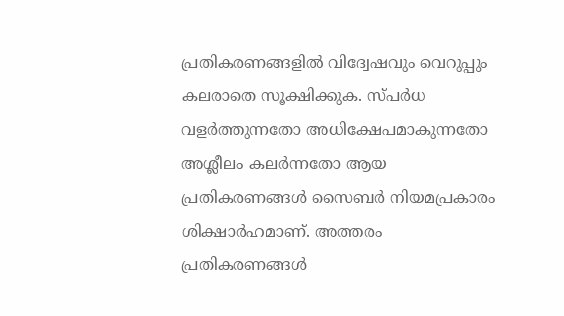പ്രതികരണങ്ങളിൽ വിദ്വേഷവും വെറുപ്പും കലരാതെ സൂക്ഷിക്കുക. സ്പർധ വളർത്തുന്നതോ അധിക്ഷേപമാകുന്നതോ അശ്ലീലം കലർന്നതോ ആയ പ്രതികരണങ്ങൾ സൈബർ നിയമപ്രകാരം ശിക്ഷാർഹമാണ്. അത്തരം പ്രതികരണങ്ങൾ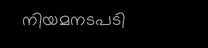നിയമനടപടി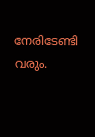നേരിടേണ്ടി വരും.